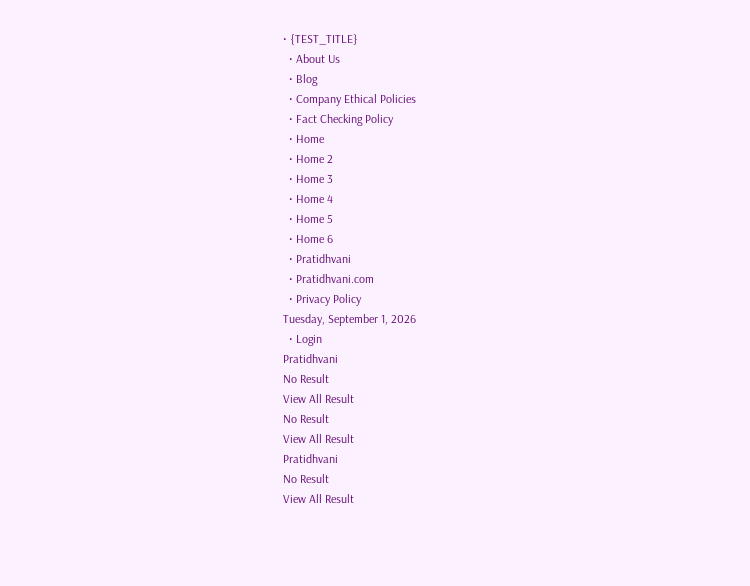• {TEST_TITLE}
  • About Us
  • Blog
  • Company Ethical Policies
  • Fact Checking Policy
  • Home
  • Home 2
  • Home 3
  • Home 4
  • Home 5
  • Home 6
  • Pratidhvani
  • Pratidhvani.com
  • Privacy Policy
Tuesday, September 1, 2026
  • Login
Pratidhvani
No Result
View All Result
No Result
View All Result
Pratidhvani
No Result
View All Result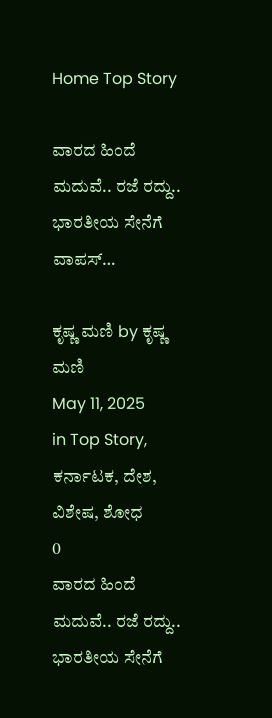Home Top Story

ವಾರದ ಹಿಂದೆ ಮದುವೆ.. ರಜೆ ರದ್ದು.. ಭಾರತೀಯ ಸೇನೆಗೆ ವಾಪಸ್…

ಕೃಷ್ಣ ಮಣಿ by ಕೃಷ್ಣ ಮಣಿ
May 11, 2025
in Top Story, ಕರ್ನಾಟಕ, ದೇಶ, ವಿಶೇಷ, ಶೋಧ
0
ವಾರದ ಹಿಂದೆ ಮದುವೆ.. ರಜೆ ರದ್ದು.. ಭಾರತೀಯ ಸೇನೆಗೆ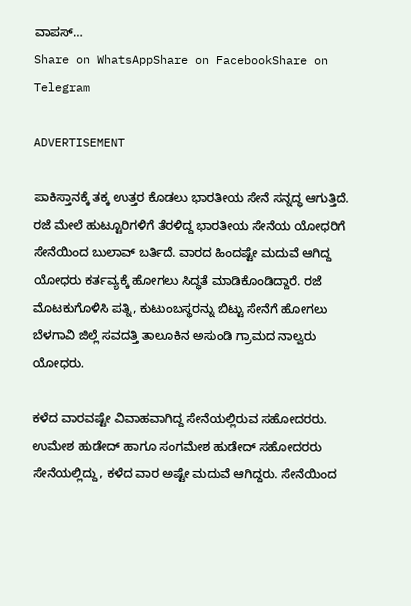ವಾಪಸ್…
Share on WhatsAppShare on FacebookShare on Telegram

ADVERTISEMENT

ಪಾಕಿಸ್ತಾನಕ್ಕೆ ತಕ್ಕ ಉತ್ತರ ಕೊಡಲು ಭಾರತೀಯ ಸೇನೆ ಸನ್ನದ್ಧ ಆಗುತ್ತಿದೆ. ರಜೆ ಮೇಲೆ ಹುಟ್ಟೂರಿಗಳಿಗೆ ತೆರಳಿದ್ದ ಭಾರತೀಯ ಸೇನೆಯ ಯೋಧರಿಗೆ ಸೇನೆಯಿಂದ ಬುಲಾವ್ ಬರ್ತಿದೆ. ವಾರದ ಹಿಂದಷ್ಟೇ ಮದುವೆ ಆಗಿದ್ದ ಯೋಧರು ಕರ್ತವ್ಯಕ್ಕೆ ಹೋಗಲು ಸಿದ್ಧತೆ ಮಾಡಿಕೊಂಡಿದ್ದಾರೆ. ರಜೆ ಮೊಟಕುಗೊಳಿಸಿ ಪತ್ನಿ, ಕುಟುಂಬಸ್ಥರನ್ನು ಬಿಟ್ಟು ಸೇನೆಗೆ ಹೋಗಲು ಬೆಳಗಾವಿ ಜಿಲ್ಲೆ ಸವದತ್ತಿ ತಾಲೂಕಿನ ಅಸುಂಡಿ ಗ್ರಾಮದ ನಾಲ್ವರು ಯೋಧರು.

ಕಳೆದ ವಾರವಷ್ಟೇ ವಿವಾಹವಾಗಿದ್ದ ಸೇನೆಯಲ್ಲಿರುವ ಸಹೋದರರು. ಉಮೇಶ ಹುಡೇದ್ ಹಾಗೂ ಸಂಗಮೇಶ ಹುಡೇದ್ ಸಹೋದರರು ಸೇನೆಯಲ್ಲಿದ್ದು, ಕಳೆದ ವಾರ ಅಷ್ಟೇ ಮದುವೆ ಆಗಿದ್ದರು. ಸೇನೆಯಿಂದ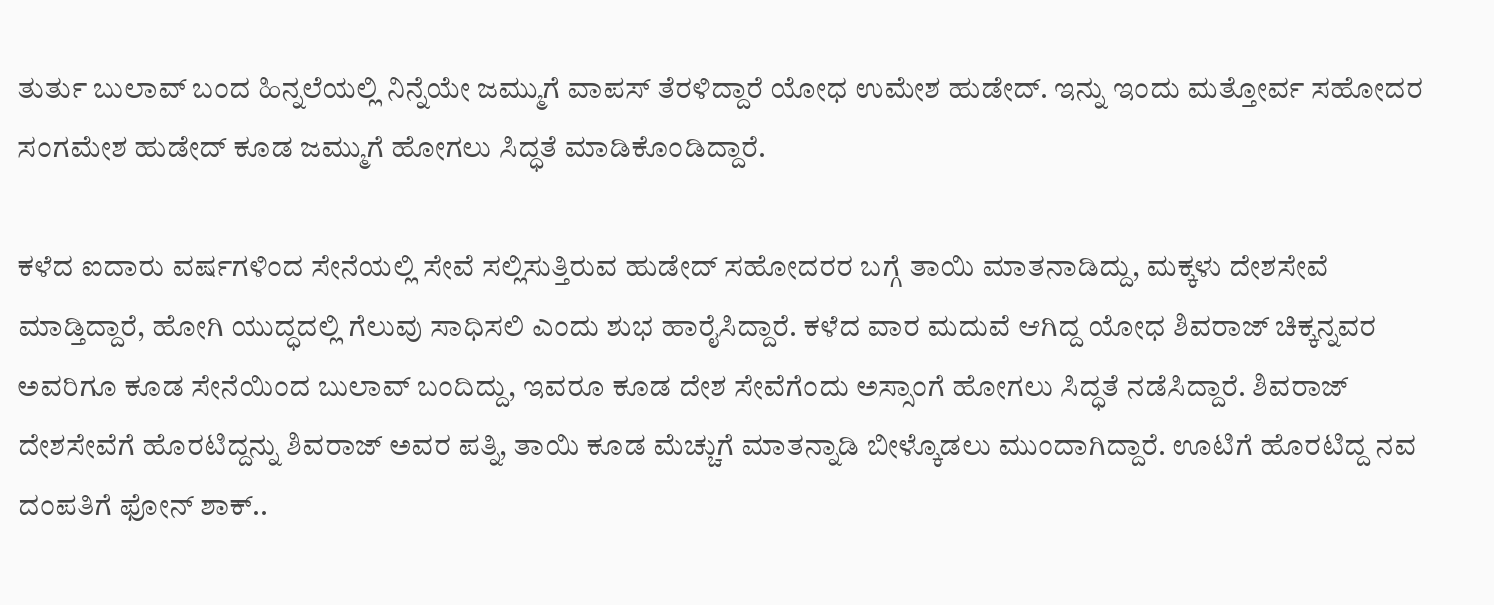ತುರ್ತು ಬುಲಾವ್ ಬಂದ ಹಿನ್ನಲೆಯಲ್ಲಿ ನಿನ್ನೆಯೇ ಜಮ್ಮುಗೆ ವಾಪಸ್ ತೆರಳಿದ್ದಾರೆ ಯೋಧ ಉಮೇಶ ಹುಡೇದ್. ಇನ್ನು ಇಂದು ಮತ್ತೋರ್ವ ಸಹೋದರ ಸಂಗಮೇಶ ಹುಡೇದ್ ಕೂಡ ಜಮ್ಮುಗೆ ಹೋಗಲು ಸಿದ್ಧತೆ ಮಾಡಿಕೊಂಡಿದ್ದಾರೆ.

ಕಳೆದ ಐದಾರು ವರ್ಷಗಳಿಂದ ಸೇನೆಯಲ್ಲಿ ಸೇವೆ ಸಲ್ಲಿಸುತ್ತಿರುವ ಹುಡೇದ್ ಸಹೋದರರ ಬಗ್ಗೆ ತಾಯಿ ಮಾತನಾಡಿದ್ದು, ಮಕ್ಕಳು ದೇಶಸೇವೆ ಮಾಡ್ತಿದ್ದಾರೆ, ಹೋಗಿ ಯುದ್ಧದಲ್ಲಿ ಗೆಲುವು ಸಾಧಿಸಲಿ ಎಂದು ಶುಭ ಹಾರೈಸಿದ್ದಾರೆ. ಕಳೆದ ವಾರ ಮದುವೆ ಆಗಿದ್ದ ಯೋಧ ಶಿವರಾಜ್ ಚಿಕ್ಕನ್ನವರ ಅವರಿಗೂ ಕೂಡ ಸೇನೆಯಿಂದ ಬುಲಾವ್ ಬಂದಿದ್ದು, ಇವರೂ ಕೂಡ ದೇಶ ಸೇವೆಗೆಂದು ಅಸ್ಸಾಂಗೆ ಹೋಗಲು ಸಿದ್ಧತೆ ನಡೆಸಿದ್ದಾರೆ. ಶಿವರಾಜ್ ದೇಶಸೇವೆಗೆ ಹೊರಟಿದ್ದನ್ನು ಶಿವರಾಜ್ ಅವರ ಪತ್ನಿ, ತಾಯಿ ಕೂಡ ಮೆಚ್ಚುಗೆ ಮಾತನ್ನಾಡಿ ಬೀಳ್ಕೊಡಲು ಮುಂದಾಗಿದ್ದಾರೆ. ಊಟಿಗೆ ಹೊರಟಿದ್ದ ನವ ದಂಪತಿಗೆ ಫೋನ್ ಶಾಕ್..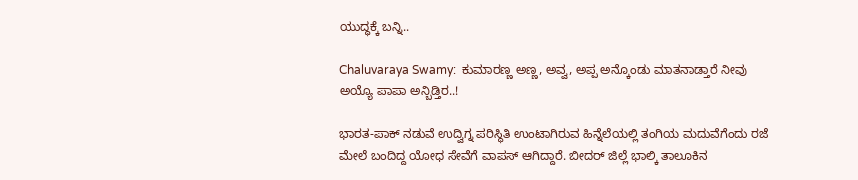ಯುದ್ಧಕ್ಕೆ ಬನ್ನಿ..

Chaluvaraya Swamy:  ಕುಮಾರಣ್ಣ ಅಣ್ಣ, ಅವ್ವ, ಅಪ್ಪ ಅನ್ಕೊಂಡು ಮಾತನಾಡ್ತಾರೆ ನೀವು ಅಯ್ಯೊ ಪಾಪಾ ಅನ್ಬಿಡ್ತಿರ..!

ಭಾರತ-ಪಾಕ್ ನಡುವೆ ಉದ್ವಿಗ್ನ ಪರಿಸ್ಥಿತಿ ಉಂಟಾಗಿರುವ ಹಿನ್ನೆಲೆಯಲ್ಲಿ ತಂಗಿಯ ಮದುವೆಗೆಂದು ರಜೆ ಮೇಲೆ ಬಂದಿದ್ದ ಯೋಧ ಸೇವೆಗೆ ವಾಪಸ್ ಆಗಿದ್ದಾರೆ. ಬೀದರ್ ಜಿಲ್ಲೆ ಭಾಲ್ಕಿ ತಾಲೂಕಿನ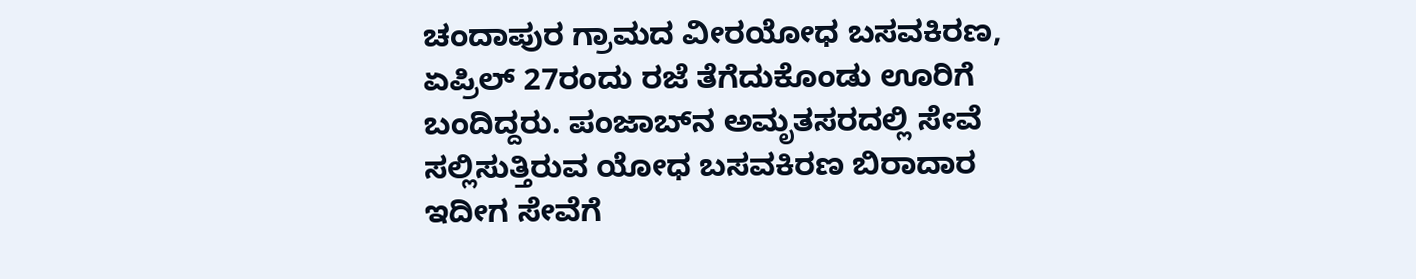ಚಂದಾಪುರ ಗ್ರಾಮದ ವೀರಯೋಧ ಬಸವಕಿರಣ, ಏಪ್ರಿಲ್ 27ರಂದು ರಜೆ ತೆಗೆದುಕೊಂಡು ಊರಿಗೆ ಬಂದಿದ್ದರು. ಪಂಜಾಬ್‌ನ ಅಮೃತಸರದಲ್ಲಿ ಸೇವೆ ಸಲ್ಲಿಸುತ್ತಿರುವ ಯೋಧ ಬಸವಕಿರಣ ಬಿರಾದಾರ ಇದೀಗ ಸೇವೆಗೆ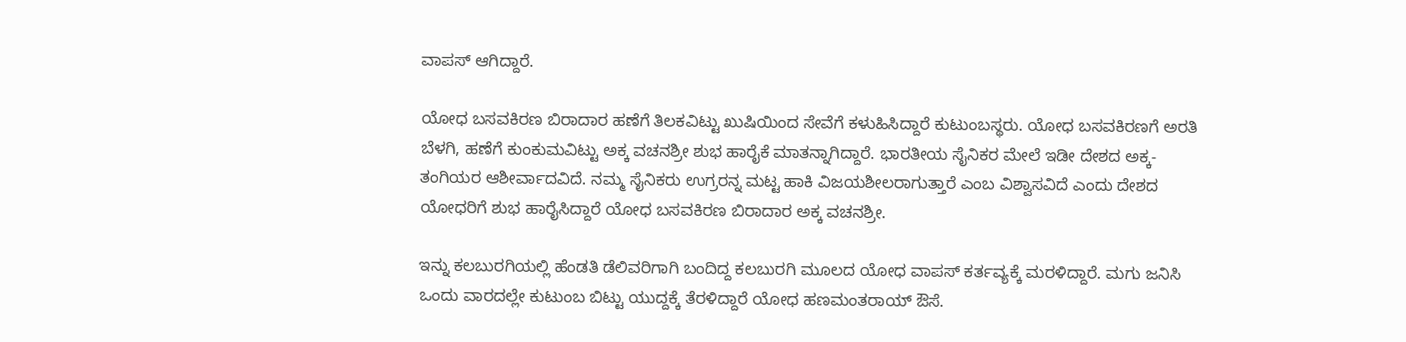ವಾಪಸ್ ಆಗಿದ್ದಾರೆ.

ಯೋಧ ಬಸವಕಿರಣ ಬಿರಾದಾರ ಹಣೆಗೆ ತಿಲಕವಿಟ್ಟು ಖುಷಿಯಿಂದ ಸೇವೆಗೆ ಕಳುಹಿಸಿದ್ದಾರೆ ಕುಟುಂಬಸ್ಥರು. ಯೋಧ ಬಸವಕಿರಣಗೆ ಅರತಿ ಬೆಳಗಿ, ಹಣೆಗೆ ಕುಂಕುಮವಿಟ್ಟು ಅಕ್ಕ ವಚನಶ್ರೀ ಶುಭ ಹಾರೈಕೆ ಮಾತನ್ನಾಗಿದ್ದಾರೆ. ಭಾರತೀಯ ಸೈನಿಕರ ಮೇಲೆ ಇಡೀ ದೇಶದ ಅಕ್ಕ-ತಂಗಿಯರ ಆಶೀರ್ವಾದವಿದೆ. ನಮ್ಮ ಸೈನಿಕರು ಉಗ್ರರನ್ನ ಮಟ್ಟ ಹಾಕಿ ವಿಜಯಶೀಲರಾಗುತ್ತಾರೆ ಎಂಬ ವಿಶ್ವಾಸವಿದೆ ಎಂದು ದೇಶದ ಯೋಧರಿಗೆ ಶುಭ ಹಾರೈಸಿದ್ದಾರೆ ಯೋಧ ಬಸವಕಿರಣ ಬಿರಾದಾರ ಅಕ್ಕ ವಚನಶ್ರೀ.

ಇನ್ನು ಕಲಬುರಗಿಯಲ್ಲಿ ಹೆಂಡತಿ ಡೆಲಿವರಿಗಾಗಿ ಬಂದಿದ್ದ ಕಲಬುರಗಿ ಮೂಲದ ಯೋಧ ವಾಪಸ್ ಕರ್ತವ್ಯಕ್ಕೆ ಮರಳಿದ್ದಾರೆ. ಮಗು ಜನಿಸಿ ಒಂದು ವಾರದಲ್ಲೇ ಕುಟುಂಬ ಬಿಟ್ಟು ಯುದ್ದಕ್ಕೆ ತೆರಳಿದ್ದಾರೆ ಯೋಧ ಹಣಮಂತರಾಯ್ ಔಸೆ.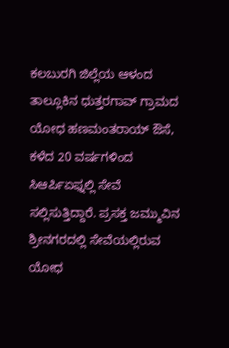ಕಲಬುರಗಿ ಜಿಲ್ಲೆಯ ಆಳಂದ ತಾಲ್ಲೂಕಿನ ಧುತ್ತರಗಾವ್ ಗ್ರಾಮದ ಯೋಧ ಹಣಮಂತರಾಯ್ ಔಸೆ, ಕಳೆದ 20 ವರ್ಷಗಳಿಂದ ಸಿಆರ್ಪಿಏಫ್ನಲ್ಲಿ ಸೇವೆ ಸಲ್ಲಿಸುತ್ತಿದ್ದಾರೆ. ಪ್ರಸಕ್ತ ಜಮ್ಮುವಿನ ಶ್ರೀನಗರದಲ್ಲಿ ಸೇವೆಯಲ್ಲಿರುವ ಯೋಧ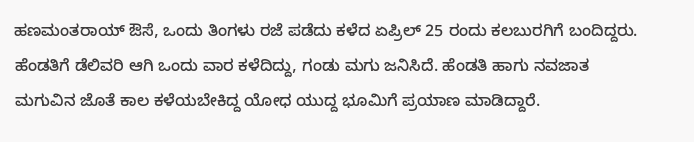ಹಣಮಂತರಾಯ್ ಔಸೆ, ಒಂದು ತಿಂಗಳು ರಜೆ ಪಡೆದು ಕಳೆದ ಏಪ್ರಿಲ್ 25 ರಂದು ಕಲಬುರಗಿಗೆ ಬಂದಿದ್ದರು. ಹೆಂಡತಿಗೆ ಡೆಲಿವರಿ ಆಗಿ ಒಂದು ವಾರ ಕಳೆದಿದ್ದು, ಗಂಡು ಮಗು ಜನಿಸಿದೆ. ಹೆಂಡತಿ ಹಾಗು ನವಜಾತ ಮಗುವಿನ ಜೊತೆ ಕಾಲ ಕಳೆಯಬೇಕಿದ್ದ ಯೋಧ ಯುದ್ದ ಭೂಮಿಗೆ ಪ್ರಯಾಣ‌ ಮಾಡಿದ್ದಾರೆ.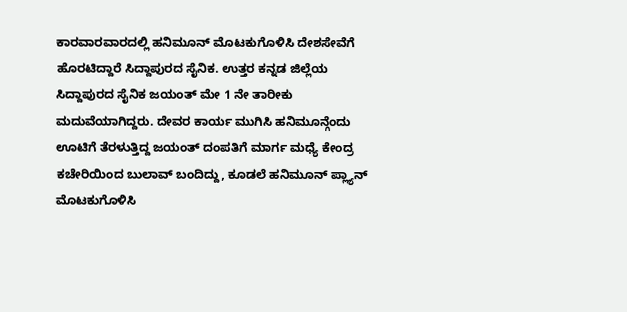ಕಾರವಾರವಾರದಲ್ಲಿ ಹನಿಮೂನ್ ಮೊಟಕುಗೊಳಿಸಿ ದೇಶಸೇವೆಗೆ ಹೊರಟಿದ್ದಾರೆ ಸಿದ್ದಾಪುರದ ಸೈನಿಕ. ಉತ್ತರ ಕನ್ನಡ ಜಿಲ್ಲೆಯ ಸಿದ್ದಾಪುರದ ಸೈನಿಕ ಜಯಂತ್ ಮೇ 1 ನೇ ತಾರೀಕು ಮದುವೆಯಾಗಿದ್ದರು. ದೇವರ ಕಾರ್ಯ ಮುಗಿಸಿ ಹನಿಮೂನ್ಗೆಂದು ಊಟಿಗೆ ತೆರಳುತ್ತಿದ್ದ ಜಯಂತ್ ದಂಪತಿಗೆ ಮಾರ್ಗ ಮಧ್ಯೆ ಕೇಂದ್ರ ಕಚೇರಿಯಿಂದ ಬುಲಾವ್ ಬಂದಿದ್ದು, ಕೂಡಲೆ ಹನಿಮೂನ್ ಪ್ಲ್ಯಾನ್ ಮೊಟಕುಗೊಳಿಸಿ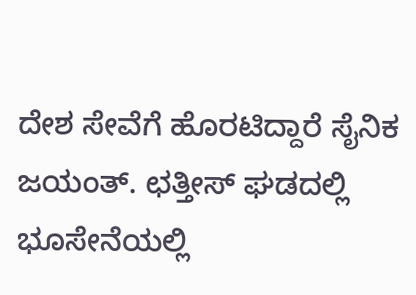ದೇಶ ಸೇವೆಗೆ ಹೊರಟಿದ್ದಾರೆ ಸೈನಿಕ ಜಯಂತ್. ಛತ್ತೀಸ್ ಘಡದಲ್ಲಿ ಭೂಸೇನೆಯಲ್ಲಿ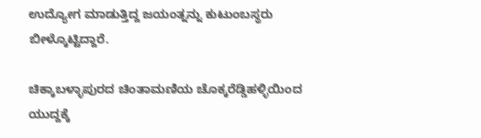ಉದ್ಯೋಗ ಮಾಡುತ್ತಿದ್ದ ಜಯಂತ್ನನ್ನು ಕುಟುಂಬಸ್ಥರು ಬೀಳ್ಕೊಟ್ಟಿದ್ದಾರೆ.

ಚಿಕ್ಕಾಬಳ್ಳಾಪುರದ ಚಿಂತಾಮಣಿಯ ಚೊಕ್ಕರೆಡ್ಡಿಹಳ್ಳಿಯಿಂದ ಯುದ್ದಕ್ಕೆ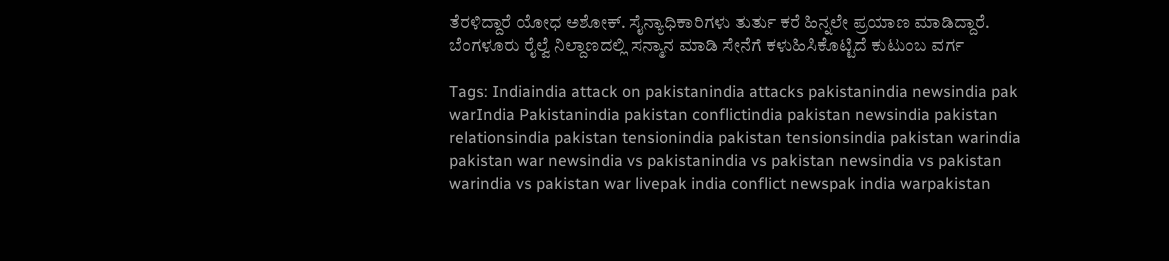ತೆರಳಿದ್ದಾರೆ ಯೋಧ ಅಶೋಕ್. ಸೈನ್ಯಾಧಿಕಾರಿಗಳು ತುರ್ತು ಕರೆ ಹಿನ್ನಲೇ ಪ್ರಯಾಣ ಮಾಡಿದ್ದಾರೆ. ಬೆಂಗಳೂರು ರೈಲ್ವೆ ನಿಲ್ದಾಣದಲ್ಲಿ ಸನ್ಮಾನ ಮಾಡಿ ಸೇನೆಗೆ ಕಳುಹಿಸಿಕೊಟ್ಟಿದೆ ಕುಟುಂಬ ವರ್ಗ

Tags: Indiaindia attack on pakistanindia attacks pakistanindia newsindia pak warIndia Pakistanindia pakistan conflictindia pakistan newsindia pakistan relationsindia pakistan tensionindia pakistan tensionsindia pakistan warindia pakistan war newsindia vs pakistanindia vs pakistan newsindia vs pakistan warindia vs pakistan war livepak india conflict newspak india warpakistan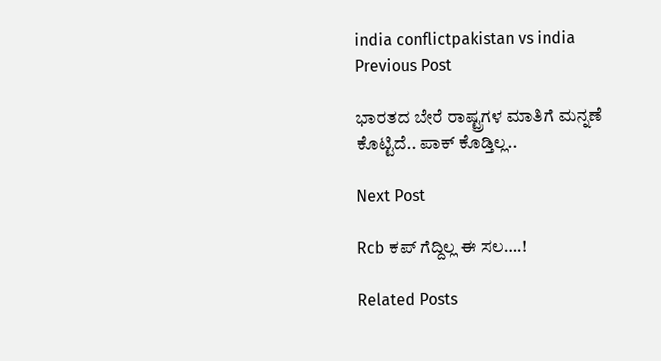india conflictpakistan vs india
Previous Post

ಭಾರತದ ಬೇರೆ ರಾಷ್ಟ್ರಗಳ ಮಾತಿಗೆ ಮನ್ನಣೆ ಕೊಟ್ಟಿದೆ.. ಪಾಕ್ ಕೊಡ್ತಿಲ್ಲ..

Next Post

Rcb ಕಪ್ ಗೆದ್ದಿಲ್ಲ ಈ ಸಲ….!

Related Posts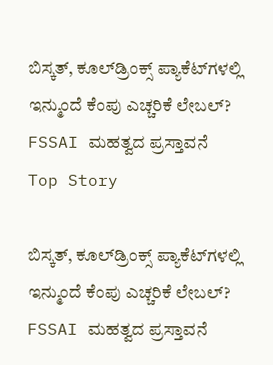ಬಿಸ್ಕತ್, ಕೂಲ್‌ಡ್ರಿಂಕ್ಸ್‌ ಪ್ಯಾಕೆಟ್‌ಗಳಲ್ಲಿ ಇನ್ಮುಂದೆ ಕೆಂಪು ಎಚ್ಚರಿಕೆ ಲೇಬಲ್? FSSAI ಮಹತ್ವದ ಪ್ರಸ್ತಾವನೆ
Top Story

ಬಿಸ್ಕತ್, ಕೂಲ್‌ಡ್ರಿಂಕ್ಸ್‌ ಪ್ಯಾಕೆಟ್‌ಗಳಲ್ಲಿ ಇನ್ಮುಂದೆ ಕೆಂಪು ಎಚ್ಚರಿಕೆ ಲೇಬಲ್? FSSAI ಮಹತ್ವದ ಪ್ರಸ್ತಾವನೆ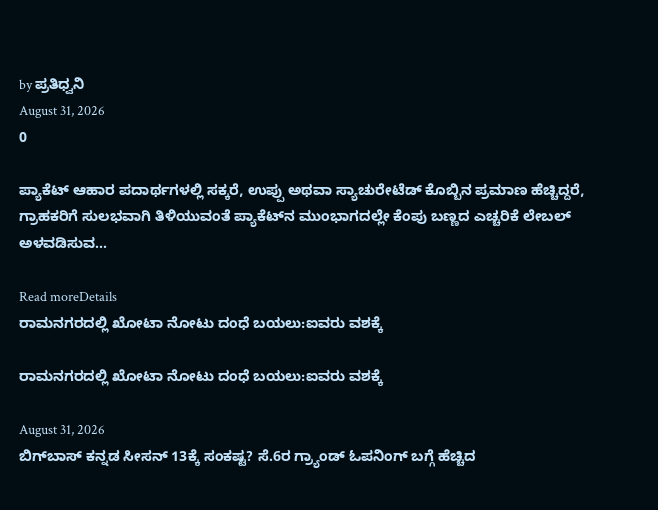by ಪ್ರತಿಧ್ವನಿ
August 31, 2026
0

ಪ್ಯಾಕೆಟ್ ಆಹಾರ ಪದಾರ್ಥಗಳಲ್ಲಿ ಸಕ್ಕರೆ, ಉಪ್ಪು ಅಥವಾ ಸ್ಯಾಚುರೇಟೆಡ್ ಕೊಬ್ಬಿನ ಪ್ರಮಾಣ ಹೆಚ್ಚಿದ್ದರೆ, ಗ್ರಾಹಕರಿಗೆ ಸುಲಭವಾಗಿ ತಿಳಿಯುವಂತೆ ಪ್ಯಾಕೆಟ್‌ನ ಮುಂಭಾಗದಲ್ಲೇ ಕೆಂಪು ಬಣ್ಣದ ಎಚ್ಚರಿಕೆ ಲೇಬಲ್ ಅಳವಡಿಸುವ...

Read moreDetails
ರಾಮನಗರದಲ್ಲಿ ಖೋಟಾ ನೋಟು ದಂಧೆ ಬಯಲು:ಐವರು ವಶಕ್ಕೆ

ರಾಮನಗರದಲ್ಲಿ ಖೋಟಾ ನೋಟು ದಂಧೆ ಬಯಲು:ಐವರು ವಶಕ್ಕೆ

August 31, 2026
ಬಿಗ್‌ಬಾಸ್ ಕನ್ನಡ ಸೀಸನ್‌ 13ಕ್ಕೆ ಸಂಕಷ್ಟ? ಸೆ.6ರ ಗ್ರ್ಯಾಂಡ್‌ ಓಪನಿಂಗ್‌ ಬಗ್ಗೆ ಹೆಚ್ಚಿದ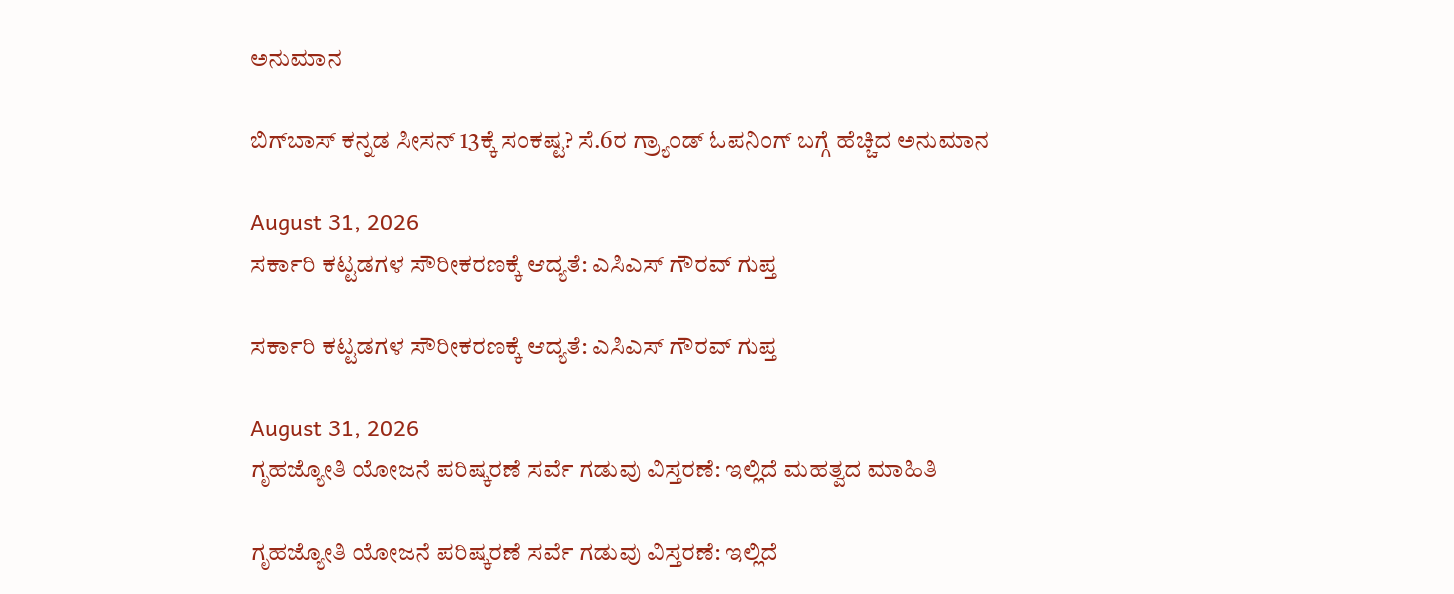ಅನುಮಾನ

ಬಿಗ್‌ಬಾಸ್ ಕನ್ನಡ ಸೀಸನ್‌ 13ಕ್ಕೆ ಸಂಕಷ್ಟ? ಸೆ.6ರ ಗ್ರ್ಯಾಂಡ್‌ ಓಪನಿಂಗ್‌ ಬಗ್ಗೆ ಹೆಚ್ಚಿದ ಅನುಮಾನ

August 31, 2026
ಸರ್ಕಾರಿ ಕಟ್ಟಡಗಳ ಸೌರೀಕರಣಕ್ಕೆ ಆದ್ಯತೆ: ಎಸಿಎಸ್ ಗೌರವ್ ಗುಪ್ತ

ಸರ್ಕಾರಿ ಕಟ್ಟಡಗಳ ಸೌರೀಕರಣಕ್ಕೆ ಆದ್ಯತೆ: ಎಸಿಎಸ್ ಗೌರವ್ ಗುಪ್ತ

August 31, 2026
ಗೃಹಜ್ಯೋತಿ ಯೋಜನೆ ಪರಿಷ್ಕರಣೆ ಸರ್ವೆ ಗಡುವು ವಿಸ್ತರಣೆ: ಇಲ್ಲಿದೆ ಮಹತ್ವದ ಮಾಹಿತಿ

ಗೃಹಜ್ಯೋತಿ ಯೋಜನೆ ಪರಿಷ್ಕರಣೆ ಸರ್ವೆ ಗಡುವು ವಿಸ್ತರಣೆ: ಇಲ್ಲಿದೆ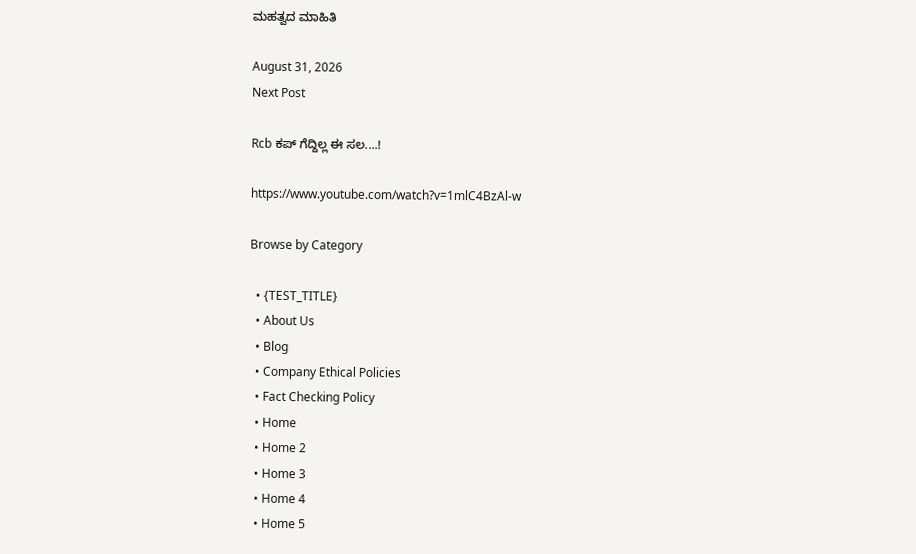ಮಹತ್ವದ ಮಾಹಿತಿ

August 31, 2026
Next Post

Rcb ಕಪ್ ಗೆದ್ದಿಲ್ಲ ಈ ಸಲ....!

https://www.youtube.com/watch?v=1mlC4BzAl-w

Browse by Category

  • {TEST_TITLE}
  • About Us
  • Blog
  • Company Ethical Policies
  • Fact Checking Policy
  • Home
  • Home 2
  • Home 3
  • Home 4
  • Home 5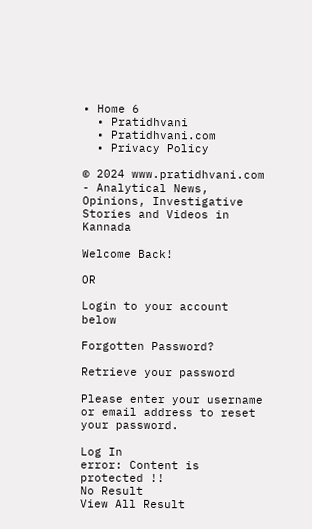• Home 6
  • Pratidhvani
  • Pratidhvani.com
  • Privacy Policy

© 2024 www.pratidhvani.com - Analytical News, Opinions, Investigative Stories and Videos in Kannada

Welcome Back!

OR

Login to your account below

Forgotten Password?

Retrieve your password

Please enter your username or email address to reset your password.

Log In
error: Content is protected !!
No Result
View All Result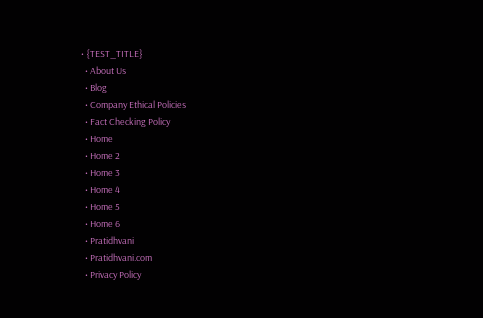• {TEST_TITLE}
  • About Us
  • Blog
  • Company Ethical Policies
  • Fact Checking Policy
  • Home
  • Home 2
  • Home 3
  • Home 4
  • Home 5
  • Home 6
  • Pratidhvani
  • Pratidhvani.com
  • Privacy Policy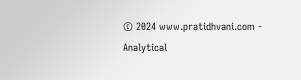© 2024 www.pratidhvani.com - Analytical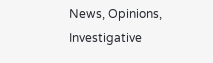News, Opinions, Investigative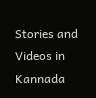Stories and Videos in Kannada